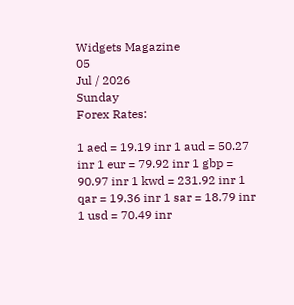Widgets Magazine
05
Jul / 2026
Sunday
Forex Rates:

1 aed = 19.19 inr 1 aud = 50.27 inr 1 eur = 79.92 inr 1 gbp = 90.97 inr 1 kwd = 231.92 inr 1 qar = 19.36 inr 1 sar = 18.79 inr 1 usd = 70.49 inr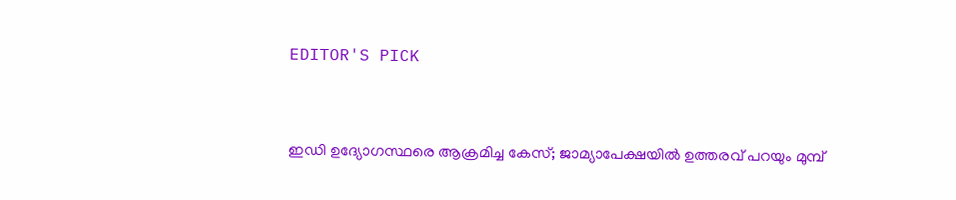EDITOR'S PICK


ഇഡി ഉദ്യോഗസ്ഥരെ ആക്രമിച്ച കേസ്; ജാമ്യാപേക്ഷയിൽ ഉത്തരവ് പറയും മുമ്പ്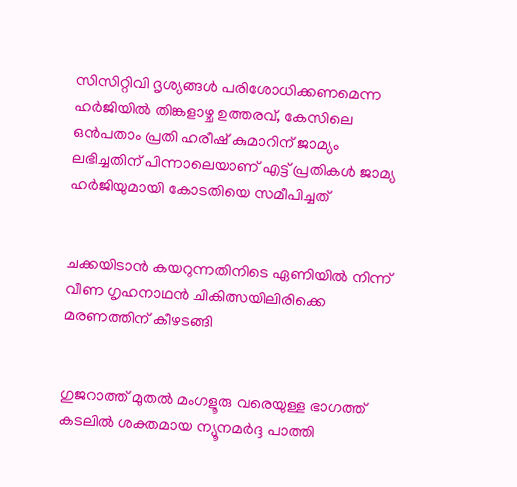സിസിറ്റിവി ദൃശ്യങ്ങൾ പരിശോധിക്കണമെന്ന ഹർജിയിൽ തിങ്കളാഴ്ച ഉത്തരവ്, കേസിലെ ഒൻപതാം പ്രതി ഹരീഷ് കുമാറിന് ജാമ്യം ലഭിച്ചതിന് പിന്നാലെയാണ് എട്ട് പ്രതികൾ ജാമ്യ ഹർജിയുമായി കോടതിയെ സമീപിച്ചത്


ചക്കയിടാൻ കയറുന്നതിനിടെ ഏണിയിൽ നിന്ന് വീണ ഗൃഹനാഥൻ ചികിത്സയിലിരിക്കെ മരണത്തിന് കീഴടങ്ങി


ഗുജറാത്ത് മുതൽ മംഗളൂരു വരെയുള്ള ഭാഗത്ത് കടലിൽ ശക്തമായ ന്യൂനമർദ്ദ പാത്തി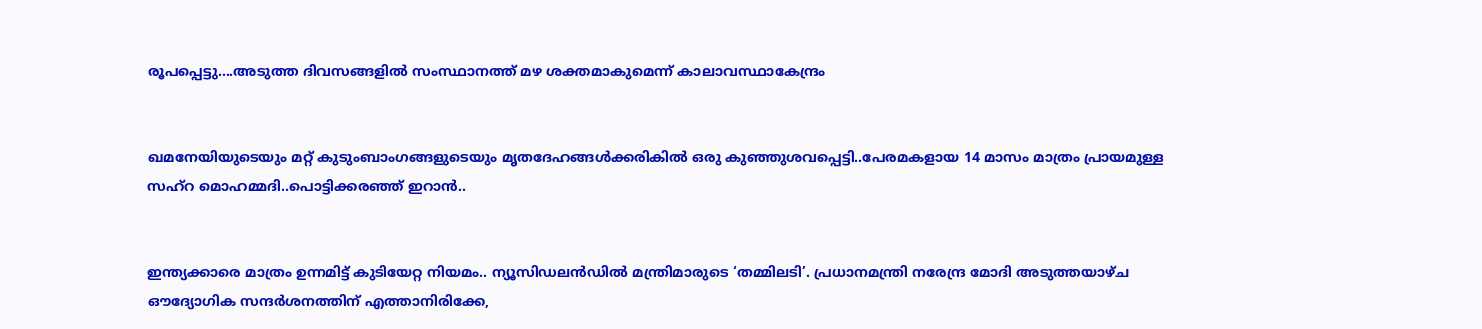രൂപപ്പെട്ടു....അടുത്ത ദിവസങ്ങളിൽ സംസ്ഥാനത്ത് മഴ ശക്തമാകുമെന്ന് കാലാവസ്ഥാകേന്ദ്രം


ഖമനേയിയുടെയും മറ്റ് കുടുംബാംഗങ്ങളുടെയും മൃതദേഹങ്ങൾക്കരികിൽ ഒരു കുഞ്ഞുശവപ്പെട്ടി..പേരമകളായ 14 മാസം മാത്രം പ്രായമുള്ള സഹ്റ മൊഹമ്മദി..പൊട്ടിക്കരഞ്ഞ് ഇറാൻ..


ഇന്ത്യക്കാരെ മാത്രം ഉന്നമിട്ട് കുടിയേറ്റ നിയമം.. ന്യൂസിഡലൻഡിൽ മന്ത്രിമാരുടെ ‘തമ്മിലടി’. പ്രധാനമന്ത്രി നരേന്ദ്ര മോദി അടുത്തയാഴ്ച ഔദ്യോഗിക സന്ദർശനത്തിന് എത്താനിരിക്കേ,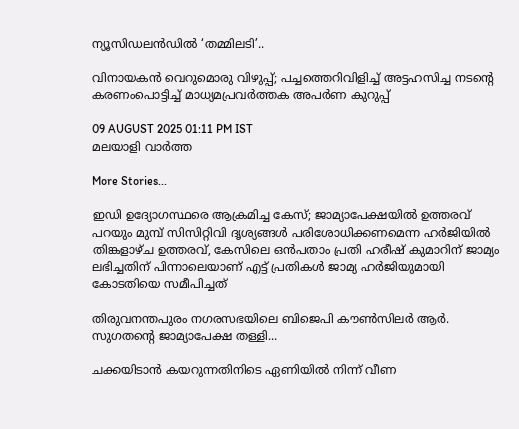ന്യൂസിഡലൻഡിൽ ‘തമ്മിലടി’..

വിനായകന്‍ വെറുമൊരു വിഴുപ്പ്; പച്ചത്തെറിവിളിച്ച് അട്ടഹസിച്ച നടന്റെ കരണംപൊട്ടിച്ച് മാധ്യമപ്രവര്‍ത്തക അപര്‍ണ കുറുപ്പ്

09 AUGUST 2025 01:11 PM IST
മലയാളി വാര്‍ത്ത

More Stories...

ഇഡി ഉദ്യോഗസ്ഥരെ ആക്രമിച്ച കേസ്; ജാമ്യാപേക്ഷയിൽ ഉത്തരവ് പറയും മുമ്പ് സിസിറ്റിവി ദൃശ്യങ്ങൾ പരിശോധിക്കണമെന്ന ഹർജിയിൽ തിങ്കളാഴ്ച ഉത്തരവ്, കേസിലെ ഒൻപതാം പ്രതി ഹരീഷ് കുമാറിന് ജാമ്യം ലഭിച്ചതിന് പിന്നാലെയാണ് എട്ട് പ്രതികൾ ജാമ്യ ഹർജിയുമായി കോടതിയെ സമീപിച്ചത്

തിരുവനന്തപുരം നഗരസഭയിലെ ബിജെപി കൗൺസിലർ ആർ. സുഗതന്റെ ജാമ്യാപേക്ഷ തള്ളി...

ചക്കയിടാൻ കയറുന്നതിനിടെ ഏണിയിൽ നിന്ന് വീണ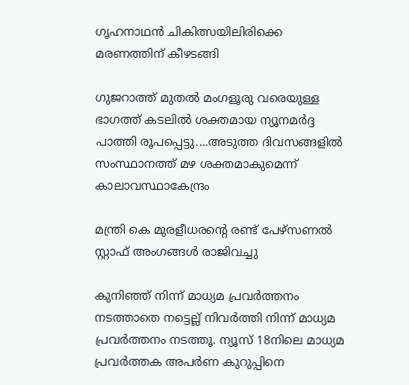ഗൃഹനാഥൻ ചികിത്സയിലിരിക്കെ മരണത്തിന് കീഴടങ്ങി

ഗുജറാത്ത് മുതൽ മംഗളൂരു വരെയുള്ള ഭാഗത്ത് കടലിൽ ശക്തമായ ന്യൂനമർദ്ദ പാത്തി രൂപപ്പെട്ടു....അടുത്ത ദിവസങ്ങളിൽ സംസ്ഥാനത്ത് മഴ ശക്തമാകുമെന്ന് കാലാവസ്ഥാകേന്ദ്രം

മന്ത്രി കെ മുരളീധരന്റെ രണ്ട് പേഴ്‌സണല്‍ സ്റ്റാഫ് അംഗങ്ങള്‍ രാജിവച്ചു

കുനിഞ്ഞ് നിന്ന് മാധ്യമ പ്രവര്‍ത്തനം നടത്താതെ നട്ടെല്ല് നിവര്‍ത്തി നിന്ന് മാധ്യമ പ്രവര്‍ത്തനം നടത്തൂ. ന്യൂസ് 18നിലെ മാധ്യമ പ്രവര്‍ത്തക അപര്‍ണ കുറുപ്പിനെ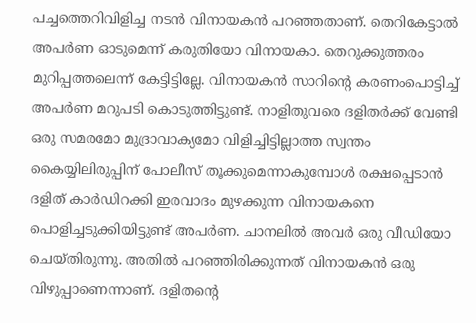പച്ചത്തെറിവിളിച്ച നടന്‍ വിനായകന്‍ പറഞ്ഞതാണ്. തെറികേട്ടാല്‍ അപര്‍ണ ഓടുമെന്ന് കരുതിയോ വിനായകാ. തെറുക്കുത്തരം മുറിപ്പത്തലെന്ന് കേട്ടിട്ടില്ലേ. വിനായകന്‍ സാറിന്റെ കരണംപൊട്ടിച്ച് അപര്‍ണ മറുപടി കൊടുത്തിട്ടുണ്ട്. നാളിതുവരെ ദളിതര്‍ക്ക് വേണ്ടി ഒരു സമരമോ മുദ്രാവാക്യമോ വിളിച്ചിട്ടില്ലാത്ത സ്വന്തം കൈയ്യിലിരുപ്പിന് പോലീസ് തൂക്കുമെന്നാകുമ്പോള്‍ രക്ഷപ്പെടാന്‍ ദളിത് കാര്‍ഡിറക്കി ഇരവാദം മുഴക്കുന്ന വിനായകനെ പൊളിച്ചടുക്കിയിട്ടുണ്ട് അപര്‍ണ. ചാനലില്‍ അവര്‍ ഒരു വീഡിയോ ചെയ്തിരുന്നു. അതില്‍ പറഞ്ഞിരിക്കുന്നത് വിനായകന്‍ ഒരു വിഴുപ്പാണെന്നാണ്. ദളിതന്റെ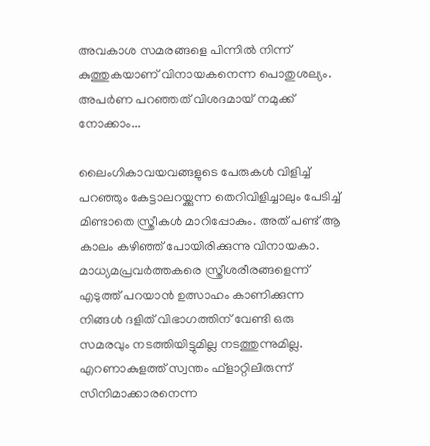അവകാശ സമരങ്ങളെ പിന്നില്‍ നിന്ന് കുത്തുകയാണ് വിനായകനെന്ന പൊതുശല്യം. അപര്‍ണ പറഞ്ഞത് വിശദമായ് നമുക്ക് നോക്കാം...

ലൈംഗികാവയവങ്ങളുടെ പേരുകള്‍ വിളിച്ച് പറഞ്ഞും കേട്ടാലറയ്ക്കുന്ന തെറിവിളിച്ചാലും പേടിച്ച് മിണ്ടാതെ സ്ത്രീകള്‍ മാറിപ്പോകും. അത് പണ്ട് ആ കാലം കഴിഞ്ഞ് പോയിരിക്കുന്നു വിനായകാ. മാധ്യമപ്രവര്‍ത്തകരെ സ്ത്രീശരീരങ്ങളെന്ന് എടുത്ത് പറയാന്‍ ഉത്സാഹം കാണിക്കുന്ന നിങ്ങള്‍ ദളിത് വിഭാഗത്തിന് വേണ്ടി ഒരു സമരവും നടത്തിയിട്ടുമില്ല നടത്തുന്നുമില്ല. എറണാകുളത്ത് സ്വന്തം ഫ്ളാറ്റിലിരുന്ന് സിനിമാക്കാരനെന്ന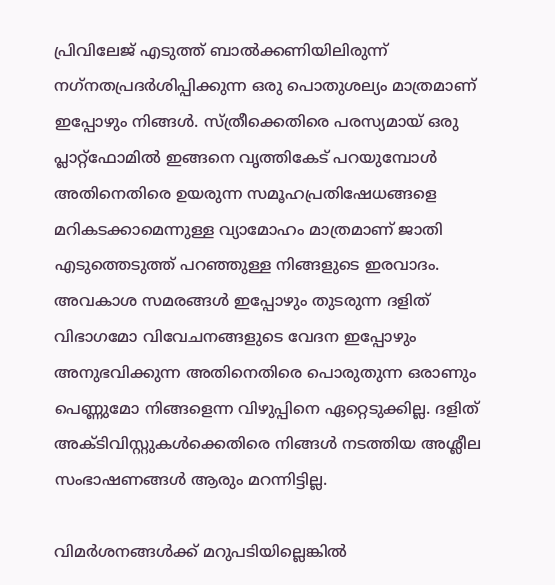പ്രിവിലേജ് എടുത്ത് ബാല്‍ക്കണിയിലിരുന്ന് നഗ്‌നതപ്രദര്‍ശിപ്പിക്കുന്ന ഒരു പൊതുശല്യം മാത്രമാണ് ഇപ്പോഴും നിങ്ങള്‍. സ്ത്രീക്കെതിരെ പരസ്യമായ് ഒരു പ്ലാറ്റ്ഫോമില്‍ ഇങ്ങനെ വൃത്തികേട് പറയുമ്പോള്‍ അതിനെതിരെ ഉയരുന്ന സമൂഹപ്രതിഷേധങ്ങളെ മറികടക്കാമെന്നുള്ള വ്യാമോഹം മാത്രമാണ് ജാതി എടുത്തെടുത്ത് പറഞ്ഞുള്ള നിങ്ങളുടെ ഇരവാദം. അവകാശ സമരങ്ങള്‍ ഇപ്പോഴും തുടരുന്ന ദളിത് വിഭാഗമോ വിവേചനങ്ങളുടെ വേദന ഇപ്പോഴും അനുഭവിക്കുന്ന അതിനെതിരെ പൊരുതുന്ന ഒരാണും പെണ്ണുമോ നിങ്ങളെന്ന വിഴുപ്പിനെ ഏറ്റെടുക്കില്ല. ദളിത് അക്ടിവിസ്റ്റുകള്‍ക്കെതിരെ നിങ്ങള്‍ നടത്തിയ അശ്ലീല സംഭാഷണങ്ങള്‍ ആരും മറന്നിട്ടില്ല.

വിമര്‍ശനങ്ങള്‍ക്ക് മറുപടിയില്ലെങ്കില്‍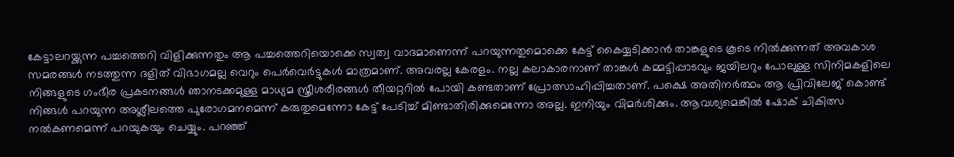കേട്ടാലറയ്ക്കുന്ന പച്ചത്തെറി വിളിക്കുന്നതും ആ പച്ചത്തെറിയൊക്കെ സ്വത്വ വാദമാണെന്ന് പറയുന്നതുമൊക്കെ കേട്ട് കൈയ്യടിക്കാന്‍ താങ്കളുടെ കൂടെ നില്‍ക്കുന്നത് അവകാശ സമരങ്ങള്‍ നടത്തുന്ന ദളിത് വിഭാഗമല്ല വെറും പെര്‍വെര്‍ട്ടുകള്‍ മാത്രമാണ്. അവരല്ല കേരളം. നല്ല കലാകാരനാണ് താങ്കള്‍ കമ്മട്ടിപ്പാടവും ജയിലറും പോലുള്ള സിനിമകളിലെ നിങ്ങളുടെ ഗംഭീര പ്രകടനങ്ങള്‍ ഞാനടക്കമുള്ള മാധ്യമ സ്ത്രീശരീരങ്ങള്‍ തീയറ്ററില്‍ പോയി കണ്ടതാണ് പ്രോത്സാഹിപ്പിച്ചതാണ്. പക്ഷെ അതിനര്‍ത്ഥം ആ പ്രിവിലേജ് കൊണ്ട് നിങ്ങള്‍ പറയുന്ന അശ്ലീലത്തെ പുരോഗമനമെന്ന് കരുതുമെന്നോ കേട്ട് പേടിച്ച് മിണ്ടാതിരിക്കുമെന്നോ അല്ല. ഇനിയും വിമര്‍ശിക്കും. ആവശ്യമെങ്കില്‍ ഷോക് ചികിത്സ നല്‍കണമെന്ന് പറയുകയും ചെയ്യും. പറഞ്ഞ്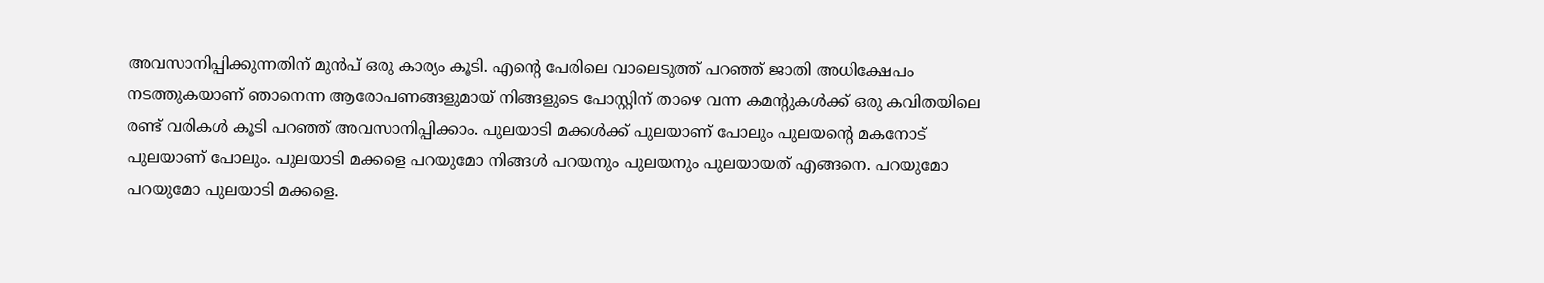അവസാനിപ്പിക്കുന്നതിന് മുന്‍പ് ഒരു കാര്യം കൂടി. എന്റെ പേരിലെ വാലെടുത്ത് പറഞ്ഞ് ജാതി അധിക്ഷേപം നടത്തുകയാണ് ഞാനെന്ന ആരോപണങ്ങളുമായ് നിങ്ങളുടെ പോസ്റ്റിന് താഴെ വന്ന കമന്റുകള്‍ക്ക് ഒരു കവിതയിലെ രണ്ട് വരികള്‍ കൂടി പറഞ്ഞ് അവസാനിപ്പിക്കാം. പുലയാടി മക്കള്‍ക്ക് പുലയാണ് പോലും പുലയന്റെ മകനോട് പുലയാണ് പോലും. പുലയാടി മക്കളെ പറയുമോ നിങ്ങള്‍ പറയനും പുലയനും പുലയായത് എങ്ങനെ. പറയുമോ പറയുമോ പുലയാടി മക്കളെ.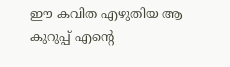ഈ കവിത എഴുതിയ ആ കുറുപ്പ് എന്റെ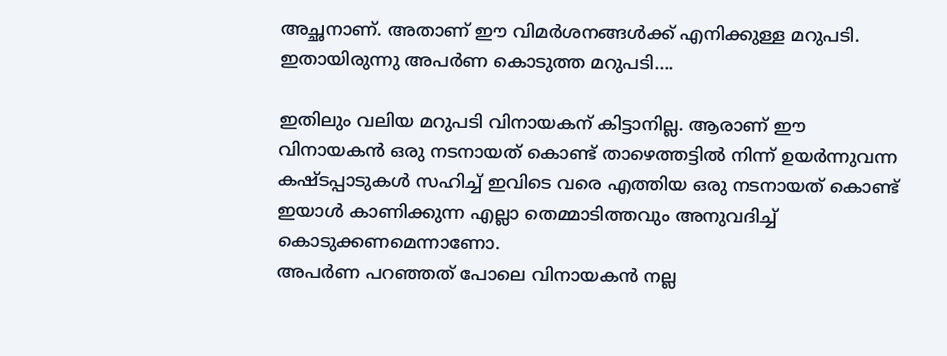അച്ഛനാണ്. അതാണ് ഈ വിമര്‍ശനങ്ങള്‍ക്ക് എനിക്കുള്ള മറുപടി. ഇതായിരുന്നു അപര്‍ണ കൊടുത്ത മറുപടി....

ഇതിലും വലിയ മറുപടി വിനായകന് കിട്ടാനില്ല. ആരാണ് ഈ വിനായകന്‍ ഒരു നടനായത് കൊണ്ട് താഴെത്തട്ടില്‍ നിന്ന് ഉയര്‍ന്നുവന്ന കഷ്ടപ്പാടുകള്‍ സഹിച്ച് ഇവിടെ വരെ എത്തിയ ഒരു നടനായത് കൊണ്ട് ഇയാള്‍ കാണിക്കുന്ന എല്ലാ തെമ്മാടിത്തവും അനുവദിച്ച് കൊടുക്കണമെന്നാണോ.
അപര്‍ണ പറഞ്ഞത് പോലെ വിനായകന്‍ നല്ല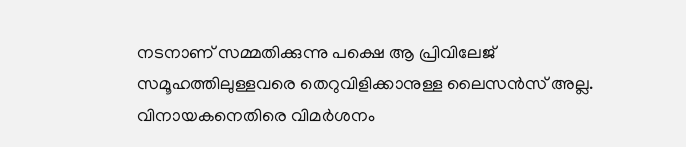നടനാണ് സമ്മതിക്കുന്നു പക്ഷെ ആ പ്രിവിലേജ് സമൂഹത്തിലുള്ളവരെ തെറുവിളിക്കാനുള്ള ലൈസന്‍സ് അല്ല. വിനായകനെതിരെ വിമര്‍ശനം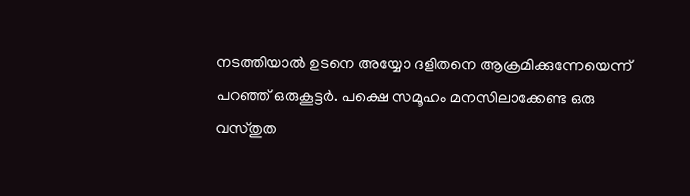നടത്തിയാല്‍ ഉടനെ അയ്യോ ദളിതനെ ആക്രമിക്കുന്നേയെന്ന് പറഞ്ഞ് ഒരുകൂട്ടര്‍. പക്ഷെ സമൂഹം മനസിലാക്കേണ്ട ഒരു വസ്തുത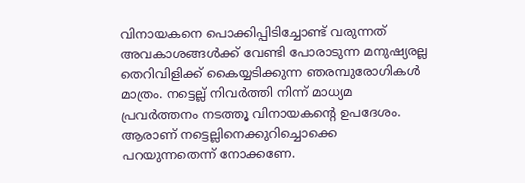വിനായകനെ പൊക്കിപ്പിടിച്ചോണ്ട് വരുന്നത് അവകാശങ്ങള്‍ക്ക് വേണ്ടി പോരാടുന്ന മനുഷ്യരല്ല തെറിവിളിക്ക് കൈയ്യടിക്കുന്ന ഞരമ്പുരോഗികള്‍ മാത്രം. നട്ടെല്ല് നിവര്‍ത്തി നിന്ന് മാധ്യമ പ്രവര്‍ത്തനം നടത്തൂ വിനായകന്റെ ഉപദേശം. ആരാണ് നട്ടെല്ലിനെക്കുറിച്ചൊക്കെ പറയുന്നതെന്ന് നോക്കണേ.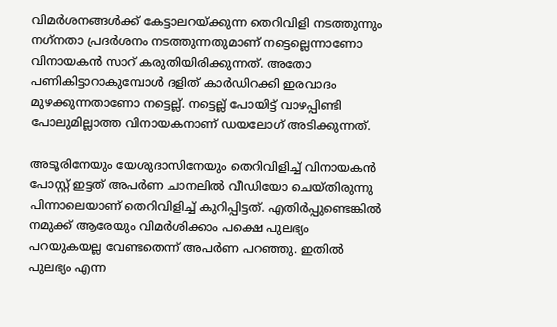വിമര്‍ശനങ്ങള്‍ക്ക് കേട്ടാലറയ്ക്കുന്ന തെറിവിളി നടത്തുന്നും നഗ്‌നതാ പ്രദര്‍ശനം നടത്തുന്നതുമാണ് നട്ടെല്ലെന്നാണോ വിനായകന്‍ സാറ് കരുതിയിരിക്കുന്നത്. അതോ പണികിട്ടാറാകുമ്പോള്‍ ദളിത് കാര്‍ഡിറക്കി ഇരവാദം മുഴക്കുന്നതാണോ നട്ടെല്ല്. നട്ടെല്ല് പോയിട്ട് വാഴപ്പിണ്ടി പോലുമില്ലാത്ത വിനായകനാണ് ഡയലോഗ് അടിക്കുന്നത്.

അടൂരിനേയും യേശുദാസിനേയും തെറിവിളിച്ച് വിനായകന്‍ പോസ്റ്റ് ഇട്ടത് അപര്‍ണ ചാനലില്‍ വീഡിയോ ചെയ്തിരുന്നു പിന്നാലെയാണ് തെറിവിളിച്ച് കുറിപ്പിട്ടത്. എതിര്‍പ്പുണ്ടെങ്കില്‍ നമുക്ക് ആരേയും വിമര്‍ശിക്കാം പക്ഷെ പുലഭ്യം പറയുകയല്ല വേണ്ടതെന്ന് അപര്‍ണ പറഞ്ഞു. ഇതില്‍ പുലഭ്യം എന്ന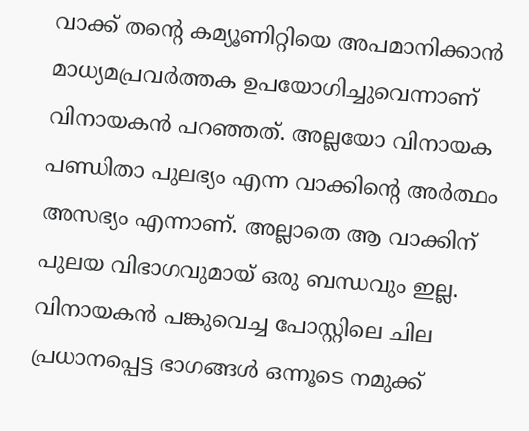വാക്ക് തന്റെ കമ്യൂണിറ്റിയെ അപമാനിക്കാന്‍ മാധ്യമപ്രവര്‍ത്തക ഉപയോഗിച്ചുവെന്നാണ് വിനായകന്‍ പറഞ്ഞത്. അല്ലയോ വിനായക പണ്ഡിതാ പുലഭ്യം എന്ന വാക്കിന്റെ അര്‍ത്ഥം അസഭ്യം എന്നാണ്. അല്ലാതെ ആ വാക്കിന് പുലയ വിഭാഗവുമായ് ഒരു ബന്ധവും ഇല്ല. വിനായകന്‍ പങ്കുവെച്ച പോസ്റ്റിലെ ചില പ്രധാനപ്പെട്ട ഭാഗങ്ങള്‍ ഒന്നൂടെ നമുക്ക്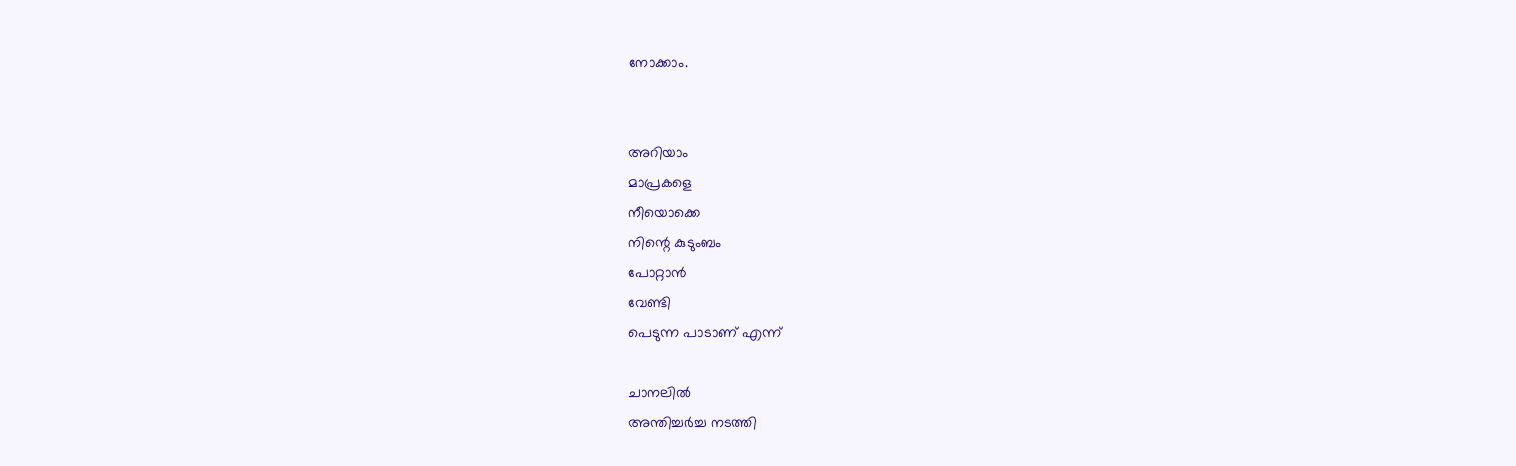നോക്കാം.


അറിയാം
മാപ്രകളെ
നീയൊക്കെ
നിന്റെ കുടുംബം
പോറ്റാന്‍
വേണ്ടി
പെടുന്ന പാടാണ് എന്ന്

ചാനലില്‍
അന്തിച്ചര്‍ച്ച നടത്തി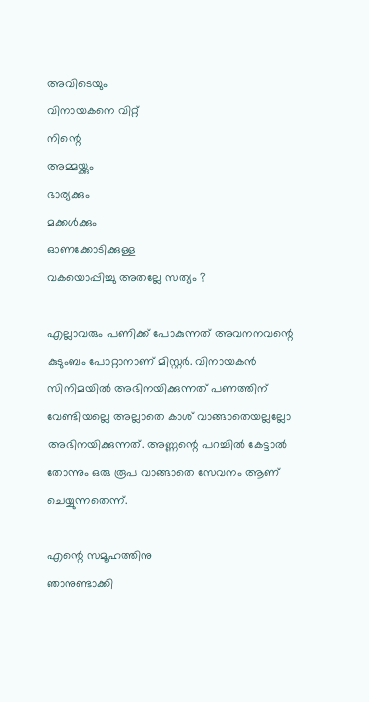അവിടെയും
വിനായകനെ വിറ്റ്
നിന്റെ
അമ്മയ്ക്കും
ഭാര്യക്കും
മക്കള്‍ക്കും
ഓണക്കോടിക്കുള്ള
വകയൊപ്പിച്ചു അതല്ലേ സത്യം ?

എല്ലാവരും പണിക്ക് പോകുന്നത് അവനനവന്റെ കുടുംബം പോറ്റാനാണ് മിസ്റ്റര്‍. വിനായകന്‍ സിനിമയില്‍ അഭിനയിക്കുന്നത് പണത്തിന് വേണ്ടിയല്ലെ അല്ലാതെ കാശ് വാങ്ങാതെയല്ലല്ലോ അഭിനയിക്കുന്നത്. അണ്ണന്റെ പറച്ചില്‍ കേട്ടാല്‍ തോന്നും ഒരു രൂപ വാങ്ങാതെ സേവനം ആണ് ചെയ്യുന്നതെന്ന്.

എന്റെ സമൂഹത്തിനു
ഞാനുണ്ടാക്കി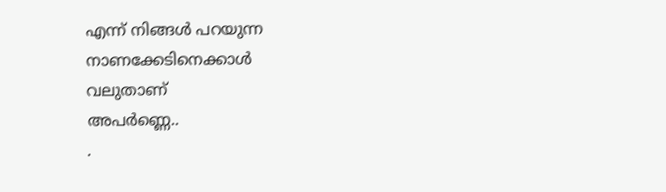എന്ന് നിങ്ങള്‍ പറയുന്ന
നാണക്കേടിനെക്കാള്‍
വലുതാണ്
അപര്‍ണ്ണെ..
.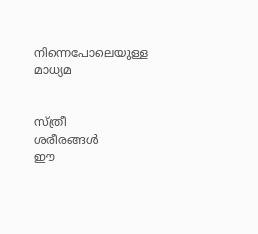നിന്നെപോലെയുള്ള
മാധ്യമ


സ്ത്രീ
ശരീരങ്ങള്‍
ഈ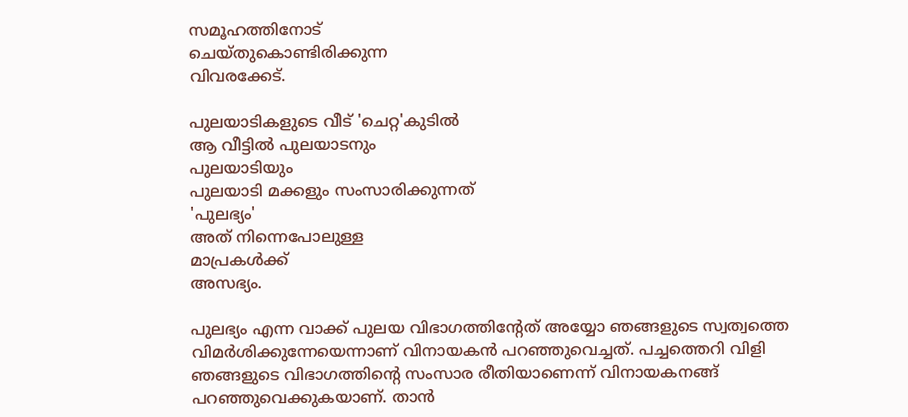സമൂഹത്തിനോട്
ചെയ്തുകൊണ്ടിരിക്കുന്ന
വിവരക്കേട്.

പുലയാടികളുടെ വീട് 'ചെറ്റ'കുടില്‍
ആ വീട്ടില്‍ പുലയാടനും
പുലയാടിയും
പുലയാടി മക്കളും സംസാരിക്കുന്നത്
'പുലഭ്യം'
അത് നിന്നെപോലുള്ള
മാപ്രകള്‍ക്ക്
അസഭ്യം.

പുലഭ്യം എന്ന വാക്ക് പുലയ വിഭാഗത്തിന്റേത് അയ്യോ ഞങ്ങളുടെ സ്വത്വത്തെ വിമര്‍ശിക്കുന്നേയെന്നാണ് വിനായകന്‍ പറഞ്ഞുവെച്ചത്. പച്ചത്തെറി വിളി ഞങ്ങളുടെ വിഭാഗത്തിന്റെ സംസാര രീതിയാണെന്ന് വിനായകനങ്ങ് പറഞ്ഞുവെക്കുകയാണ്. താന്‍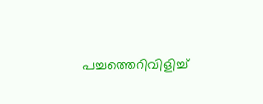പച്ചത്തെറിവിളിച്ച്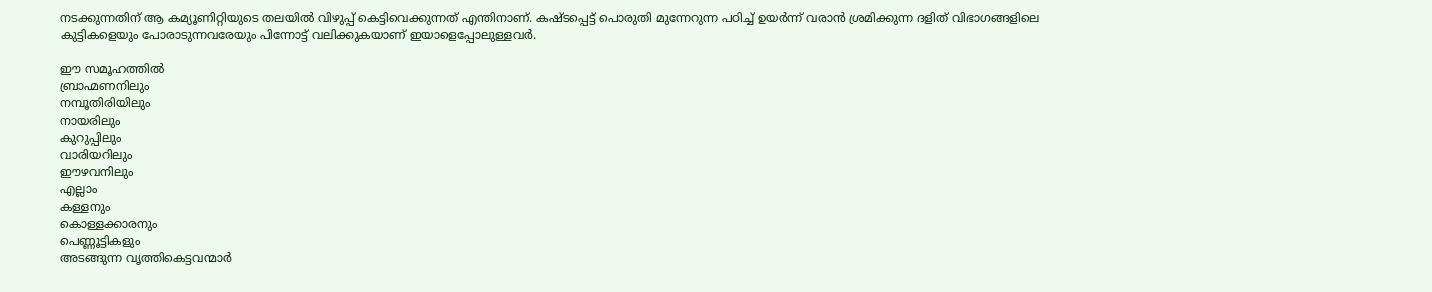നടക്കുന്നതിന് ആ കമ്യൂണിറ്റിയുടെ തലയില്‍ വിഴുപ്പ് കെട്ടിവെക്കുന്നത് എന്തിനാണ്. കഷ്ടപ്പെട്ട് പൊരുതി മുന്നേറുന്ന പഠിച്ച് ഉയര്‍ന്ന് വരാന്‍ ശ്രമിക്കുന്ന ദളിത് വിഭാഗങ്ങളിലെ കുട്ടികളെയും പോരാടുന്നവരേയും പിന്നോട്ട് വലിക്കുകയാണ് ഇയാളെപ്പോലുള്ളവര്‍.

ഈ സമൂഹത്തില്‍
ബ്രാഹ്മണനിലും
നമ്പൂതിരിയിലും
നായരിലും
കുറുപ്പിലും
വാരിയറിലും
ഈഴവനിലും
എല്ലാം
കള്ളനും
കൊള്ളക്കാരനും
പെണ്ണൂട്ടികളും
അടങ്ങുന്ന വൃത്തികെട്ടവന്മാര്‍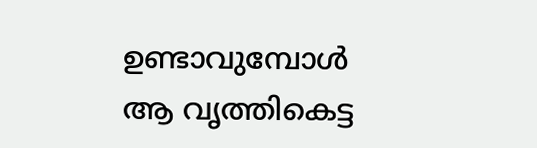ഉണ്ടാവുമ്പോള്‍
ആ വൃത്തികെട്ട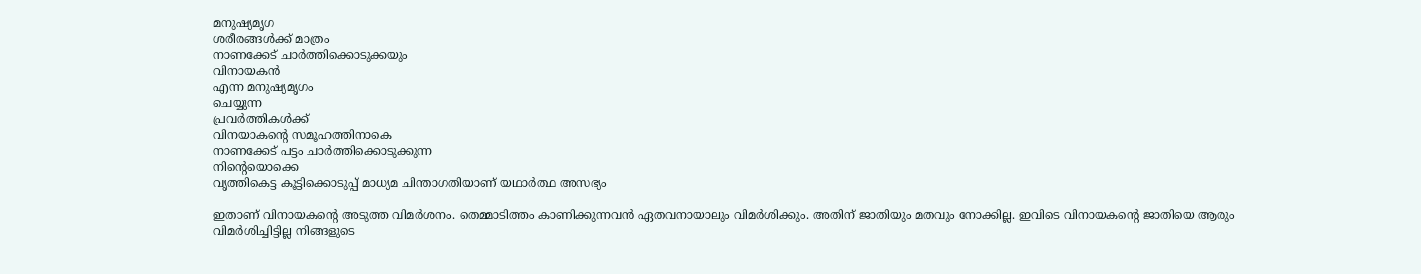മനുഷ്യമൃഗ
ശരീരങ്ങള്‍ക്ക് മാത്രം
നാണക്കേട് ചാര്‍ത്തിക്കൊടുക്കയും
വിനായകന്‍
എന്ന മനുഷ്യമൃഗം
ചെയ്യുന്ന
പ്രവര്‍ത്തികള്‍ക്ക്
വിനയാകന്റെ സമൂഹത്തിനാകെ
നാണക്കേട് പട്ടം ചാര്‍ത്തിക്കൊടുക്കുന്ന
നിന്റെയൊക്കെ
വൃത്തികെട്ട കൂട്ടിക്കൊടുപ്പ് മാധ്യമ ചിന്താഗതിയാണ് യഥാര്‍ത്ഥ അസഭ്യം

ഇതാണ് വിനായകന്റെ അടുത്ത വിമര്‍ശനം. തെമ്മാടിത്തം കാണിക്കുന്നവന്‍ ഏതവനായാലും വിമര്‍ശിക്കും. അതിന് ജാതിയും മതവും നോക്കില്ല. ഇവിടെ വിനായകന്റെ ജാതിയെ ആരും വിമര്‍ശിച്ചിട്ടില്ല നിങ്ങളുടെ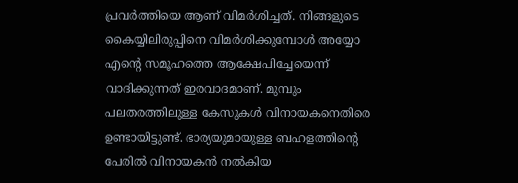പ്രവര്‍ത്തിയെ ആണ് വിമര്‍ശിച്ചത്. നിങ്ങളുടെ കൈയ്യിലിരുപ്പിനെ വിമര്‍ശിക്കുമ്പോള്‍ അയ്യോ എന്റെ സമൂഹത്തെ ആക്ഷേപിച്ചേയെന്ന് വാദിക്കുന്നത് ഇരവാദമാണ്. മുമ്പും പലതരത്തിലുള്ള കേസുകള്‍ വിനായകനെതിരെ ഉണ്ടായിട്ടുണ്ട്. ഭാര്യയുമായുള്ള ബഹളത്തിന്റെ പേരില്‍ വിനായകന്‍ നല്‍കിയ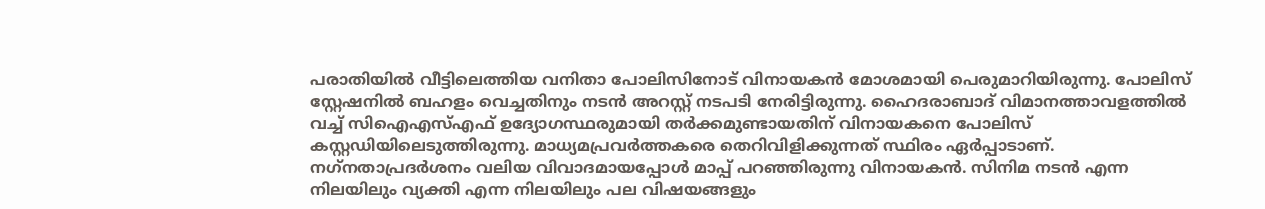പരാതിയില്‍ വീട്ടിലെത്തിയ വനിതാ പോലിസിനോട് വിനായകന്‍ മോശമായി പെരുമാറിയിരുന്നു. പോലിസ് സ്റ്റേഷനില്‍ ബഹളം വെച്ചതിനും നടന്‍ അറസ്റ്റ് നടപടി നേരിട്ടിരുന്നു. ഹൈദരാബാദ് വിമാനത്താവളത്തില്‍ വച്ച് സിഐഎസ്എഫ് ഉദ്യോഗസ്ഥരുമായി തര്‍ക്കമുണ്ടായതിന് വിനായകനെ പോലിസ് കസ്റ്റഡിയിലെടുത്തിരുന്നു. മാധ്യമപ്രവര്‍ത്തകരെ തെറിവിളിക്കുന്നത് സ്ഥിരം ഏര്‍പ്പാടാണ്. നഗ്‌നതാപ്രദര്‍ശനം വലിയ വിവാദമായപ്പോള്‍ മാപ്പ് പറഞ്ഞിരുന്നു വിനായകന്‍. സിനിമ നടന്‍ എന്ന നിലയിലും വ്യക്തി എന്ന നിലയിലും പല വിഷയങ്ങളും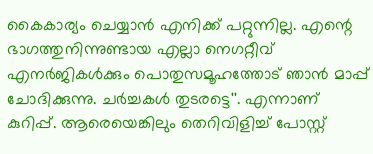കൈകാര്യം ചെയ്യാന്‍ എനിക്ക് പറ്റുന്നില്ല. എന്റെ ഭാഗത്തുനിന്നുണ്ടായ എല്ലാ നെഗറ്റീവ് എനര്‍ജികള്‍ക്കും പൊതുസമൂഹത്തോട് ഞാന്‍ മാപ്പ് ചോദിക്കുന്നു. ചര്‍ച്ചകള്‍ തുടരട്ടെ''. എന്നാണ് കുറിപ്പ്. ആരെയെങ്കിലും തെറിവിളിച്ച് പോസ്റ്റ്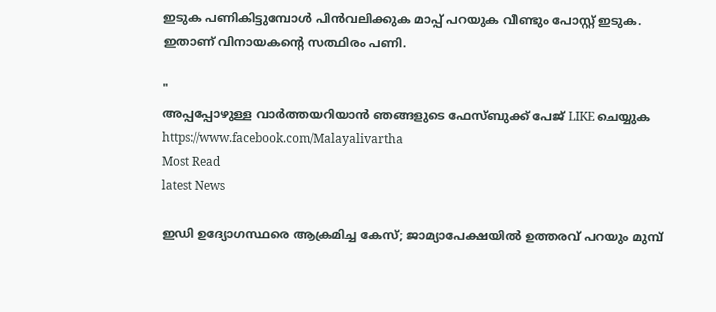ഇടുക പണികിട്ടുമ്പോള്‍ പിന്‍വലിക്കുക മാപ്പ് പറയുക വീണ്ടും പോസ്റ്റ് ഇടുക. ഇതാണ് വിനായകന്റെ സത്ഥിരം പണി.

"
അപ്പപ്പോഴുള്ള വാര്‍ത്തയറിയാന്‍ ഞങ്ങളുടെ ഫേസ്‌ബുക്ക്‌ പേജ് LIKE ചെയ്യുക
https://www.facebook.com/Malayalivartha
Most Read
latest News

ഇഡി ഉദ്യോഗസ്ഥരെ ആക്രമിച്ച കേസ്; ജാമ്യാപേക്ഷയിൽ ഉത്തരവ് പറയും മുമ്പ്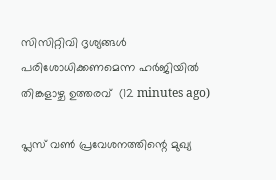സിസിറ്റിവി ദൃശ്യങ്ങൾ പരിശോധിക്കണമെന്ന ഹർജിയിൽ തിങ്കളാഴ്ച ഉത്തരവ്  (12 minutes ago)

പ്ലസ് വൺ പ്രവേശനത്തിന്റെ മുഖ്യ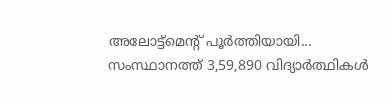അലോട്ട്‌മെന്റ് പൂർത്തിയായി... സംസ്ഥാനത്ത് 3,59,890 വിദ്യാർത്ഥികൾ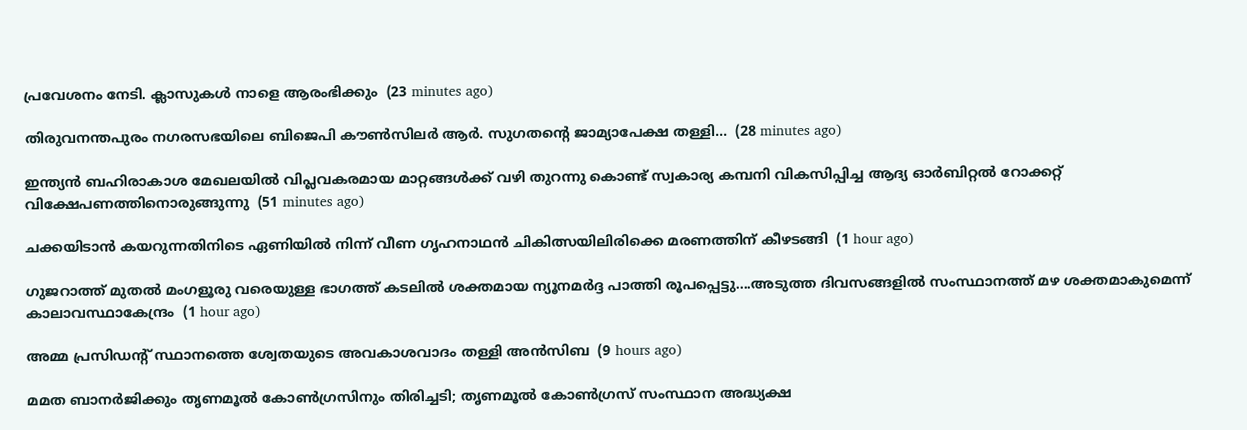പ്രവേശനം നേടി. ക്ലാസുകൾ നാളെ ആരംഭിക്കും  (23 minutes ago)

തിരുവനന്തപുരം നഗരസഭയിലെ ബിജെപി കൗൺസിലർ ആർ. സുഗതന്റെ ജാമ്യാപേക്ഷ തള്ളി...  (28 minutes ago)

ഇന്ത്യൻ ബഹിരാകാശ മേഖലയിൽ വിപ്ലവകരമായ മാറ്റങ്ങൾക്ക് വഴി തുറന്നു കൊണ്ട് സ്വകാര്യ കമ്പനി വികസിപ്പിച്ച ആദ്യ ഓർബിറ്റൽ റോക്കറ്റ് വിക്ഷേപണത്തിനൊരുങ്ങുന്നു  (51 minutes ago)

ചക്കയിടാൻ കയറുന്നതിനിടെ ഏണിയിൽ നിന്ന് വീണ ഗൃഹനാഥൻ ചികിത്സയിലിരിക്കെ മരണത്തിന് കീഴടങ്ങി  (1 hour ago)

ഗുജറാത്ത് മുതൽ മംഗളൂരു വരെയുള്ള ഭാഗത്ത് കടലിൽ ശക്തമായ ന്യൂനമർദ്ദ പാത്തി രൂപപ്പെട്ടു....അടുത്ത ദിവസങ്ങളിൽ സംസ്ഥാനത്ത് മഴ ശക്തമാകുമെന്ന് കാലാവസ്ഥാകേന്ദ്രം  (1 hour ago)

അമ്മ പ്രസിഡന്റ് സ്ഥാനത്തെ ശ്വേതയുടെ അവകാശവാദം തള്ളി അന്‍സിബ  (9 hours ago)

മമത ബാനര്‍ജിക്കും തൃണമൂല്‍ കോണ്‍ഗ്രസിനും തിരിച്ചടി; തൃണമൂല്‍ കോണ്‍ഗ്രസ് സംസ്ഥാന അദ്ധ്യക്ഷ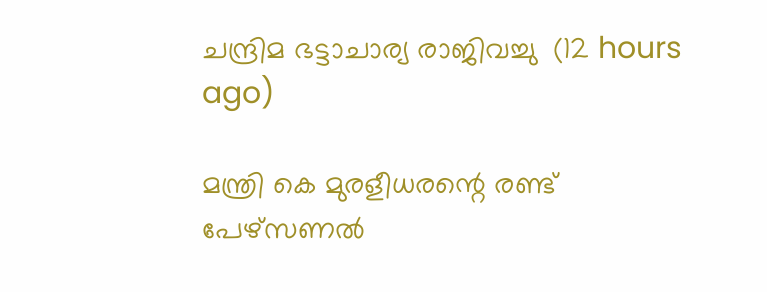ചന്ദ്രിമ ഭട്ടാചാര്യ രാജിവച്ചു  (12 hours ago)

മന്ത്രി കെ മുരളീധരന്റെ രണ്ട് പേഴ്‌സണല്‍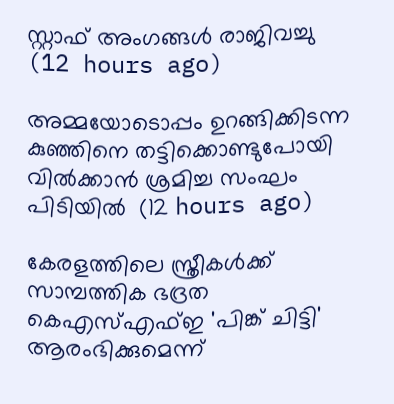സ്റ്റാഫ് അംഗങ്ങള്‍ രാജിവച്ചു  (12 hours ago)

അമ്മയോടൊപ്പം ഉറങ്ങിക്കിടന്ന കുഞ്ഞിനെ തട്ടിക്കൊണ്ടുപോയി വില്‍ക്കാന്‍ ശ്രമിച്ച സംഘം പിടിയില്‍  (12 hours ago)

കേരളത്തിലെ സ്ത്രീകള്‍ക്ക് സാമ്പത്തിക ഭദ്രത കെഎസ്എഫ്ഇ 'പിങ്ക് ചിട്ടി' ആരംഭിക്കുമെന്ന്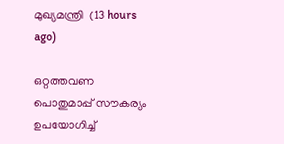മുഖ്യമന്ത്രി  (13 hours ago)

ഒറ്റത്തവണ പൊതുമാപ്പ് സൗകര്യം ഉപയോഗിച്ച്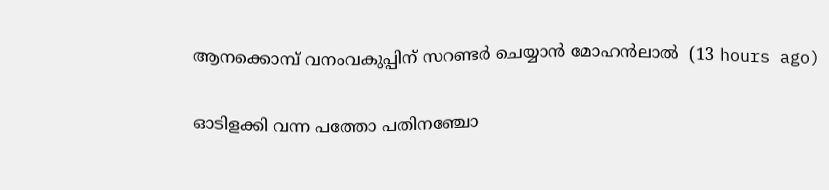ആനക്കൊമ്പ് വനംവകുപ്പിന് സറണ്ടര്‍ ചെയ്യാന്‍ മോഹന്‍ലാല്‍  (13 hours ago)

ഓടിളക്കി വന്ന പത്തോ പതിനഞ്ചോ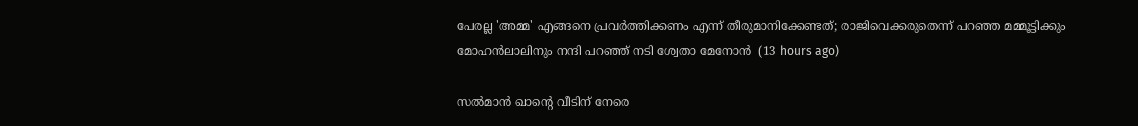പേരല്ല 'അമ്മ' എങ്ങനെ പ്രവര്‍ത്തിക്കണം എന്ന് തീരുമാനിക്കേണ്ടത്; രാജിവെക്കരുതെന്ന് പറഞ്ഞ മമ്മൂട്ടിക്കും മോഹന്‍ലാലിനും നന്ദി പറഞ്ഞ് നടി ശ്വേതാ മേനോന്‍  (13 hours ago)

സല്‍മാന്‍ ഖാന്റെ വീടിന് നേരെ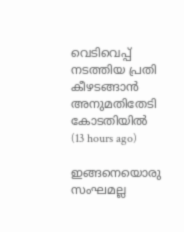വെടിവെപ്പ് നടത്തിയ പ്രതി കീഴടങ്ങാന്‍ അനുമതിതേടി കോടതിയില്‍  (13 hours ago)

ഇങ്ങനെയൊരു സംഘമല്ല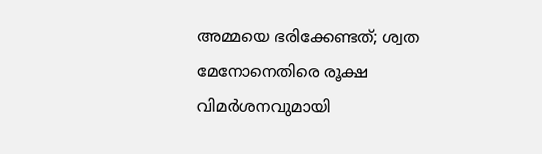അമ്മയെ ഭരിക്കേണ്ടത്; ശ്വത മേനോനെതിരെ രൂക്ഷ വിമര്‍ശനവുമായി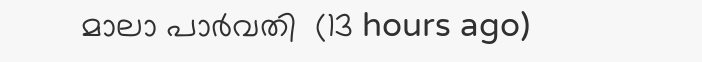മാലാ പാര്‍വതി  (13 hours ago)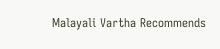Malayali Vartha Recommends